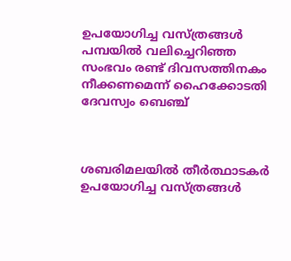ഉപയോഗിച്ച വസ്ത്രങ്ങള്‍ പമ്പയില്‍ വലിച്ചെറിഞ്ഞ സംഭവം രണ്ട് ദിവസത്തിനകം നീക്കണമെന്ന്‌ ഹൈക്കോടതി ദേവസ്വം ബെഞ്ച്



ശബരിമലയില്‍ തീര്‍ത്ഥാടകര്‍ ഉപയോഗിച്ച വസ്ത്രങ്ങള്‍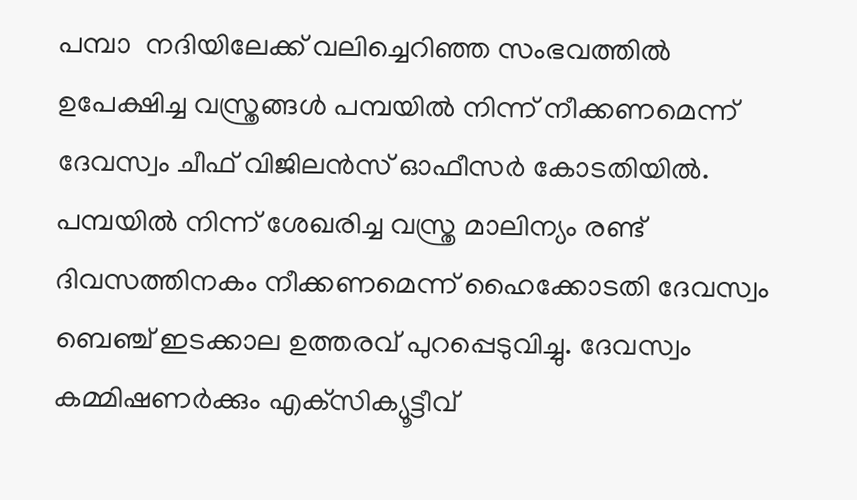പമ്പാ  നദിയിലേക്ക് വലിച്ചെറിഞ്ഞ സംഭവത്തില്‍ ഉപേക്ഷിച്ച വസ്ത്രങ്ങള്‍ പമ്പയില്‍ നിന്ന് നീക്കണമെന്ന് ദേവസ്വം ചീഫ് വിജിലന്‍സ് ഓഫീസര്‍ കോടതിയില്‍. പമ്പയില്‍ നിന്ന് ശേഖരിച്ച വസ്ത്ര മാലിന്യം രണ്ട് ദിവസത്തിനകം നീക്കണമെന്ന് ഹൈക്കോടതി ദേവസ്വം ബെഞ്ച് ഇടക്കാല ഉത്തരവ് പുറപ്പെടുവിച്ചു. ദേവസ്വം കമ്മിഷണര്‍ക്കും എക്‌സിക്യൂട്ടീവ്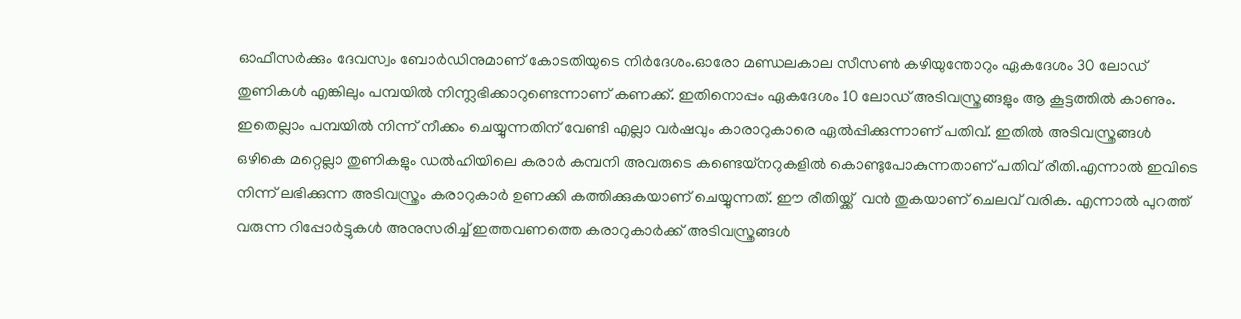ഓഫീസര്‍ക്കും ദേവസ്വം ബോര്‍ഡിനുമാണ് കോടതിയുടെ നിര്‍ദേശം.ഓരോ മണ്ഡലകാല സീസണ്‍ കഴിയുന്തോറും ഏകദേശം 30 ലോഡ് തുണികള്‍ എങ്കിലും പമ്പയില്‍ നിന്ന്ലഭിക്കാറുണ്ടെന്നാണ് കണക്ക്. ഇതിനൊപ്പം ഏകദേശം 10 ലോഡ് അടിവസ്ത്രങ്ങളും ആ കൂട്ടത്തില്‍ കാണും. ഇതെല്ലാം പമ്പയില്‍ നിന്ന് നീക്കം ചെയ്യുന്നതിന് വേണ്ടി എല്ലാ വര്‍ഷവും കാരാറുകാരെ ഏല്‍പ്പിക്കുന്നാണ് പതിവ്. ഇതില്‍ അടിവസ്ത്രങ്ങള്‍ ഒഴികെ മറ്റെല്ലാ തുണികളും ഡല്‍ഹിയിലെ കരാര്‍ കമ്പനി അവരുടെ കണ്ടെയ്നറുകളില്‍ കൊണ്ടുപോകുന്നതാണ് പതിവ് രീതി.എന്നാല്‍ ഇവിടെ നിന്ന് ലഭിക്കുന്ന അടിവസ്ത്രം കരാറുകാര്‍ ഉണക്കി കത്തിക്കുകയാണ് ചെയ്യുന്നത്. ഈ രീതിയ്ക്ക്  വന്‍ തുകയാണ് ചെലവ് വരിക. എന്നാല്‍ പുറത്ത് വരുന്ന റിപ്പോര്‍ട്ടുകള്‍ അനുസരിച്ച് ഇത്തവണത്തെ കരാറുകാര്‍ക്ക് അടിവസ്ത്രങ്ങള്‍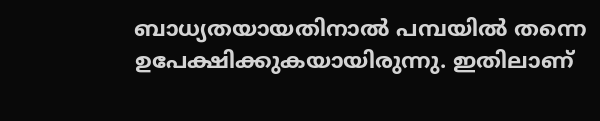ബാധ്യതയായതിനാല്‍ പമ്പയില്‍ തന്നെ ഉപേക്ഷിക്കുകയായിരുന്നു. ഇതിലാണ്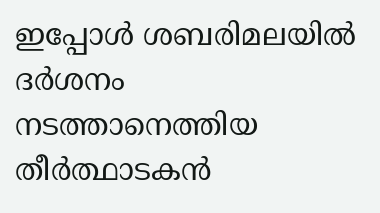ഇപ്പോള്‍ ശബരിമലയില്‍ ദര്‍ശനം നടത്താനെത്തിയ തീര്‍ത്ഥാടകന്‍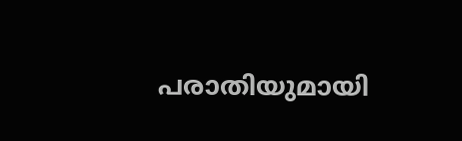പരാതിയുമായി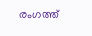രംഗത്ത്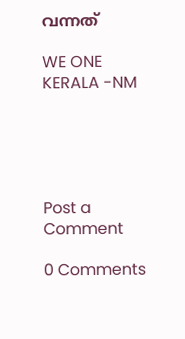വന്നത്

WE ONE KERALA -NM





Post a Comment

0 Comments